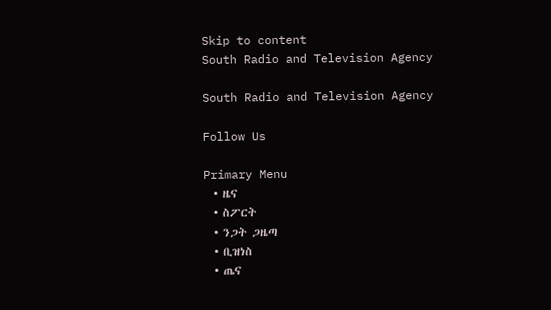Skip to content
South Radio and Television Agency

South Radio and Television Agency

Follow Us

Primary Menu
  • ዜና
  • ስፖርት
  • ንጋት ጋዜጣ
  • ቢዝነስ
  • ጤና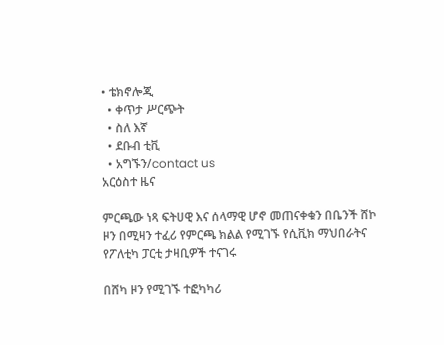• ቴክኖሎጂ
  • ቀጥታ ሥርጭት
  • ስለ እኛ
  • ደቡብ ቲቪ
  • አግኙን/contact us
አርዕስተ ዜና

ምርጫው ነጻ ፍትሀዊ እና ሰላማዊ ሆኖ መጠናቀቁን በቤንች ሸኮ ዞን በሚዛን ተፈሪ የምርጫ ክልል የሚገኙ የሲቪክ ማህበራትና የፖለቲካ ፓርቲ ታዛቢዎች ተናገሩ

በሸካ ዞን የሚገኙ ተፎካካሪ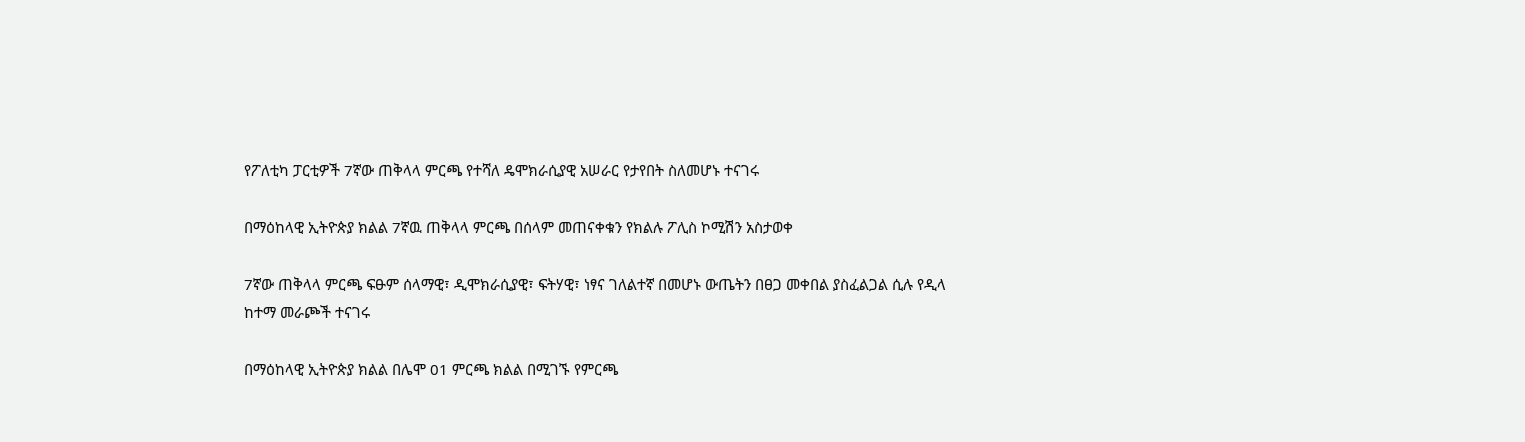የፖለቲካ ፓርቲዎች 7ኛው ጠቅላላ ምርጫ የተሻለ ዴሞክራሲያዊ አሠራር የታየበት ስለመሆኑ ተናገሩ

በማዕከላዊ ኢትዮጵያ ክልል 7ኛዉ ጠቅላላ ምርጫ በሰላም መጠናቀቁን የክልሉ ፖሊስ ኮሚሽን አስታወቀ

7ኛው ጠቅላላ ምርጫ ፍፁም ሰላማዊ፣ ዲሞክራሲያዊ፣ ፍትሃዊ፣ ነፃና ገለልተኛ በመሆኑ ውጤትን በፀጋ መቀበል ያስፈልጋል ሲሉ የዲላ ከተማ መራጮች ተናገሩ

በማዕከላዊ ኢትዮጵያ ክልል በሌሞ 01 ምርጫ ክልል በሚገኙ የምርጫ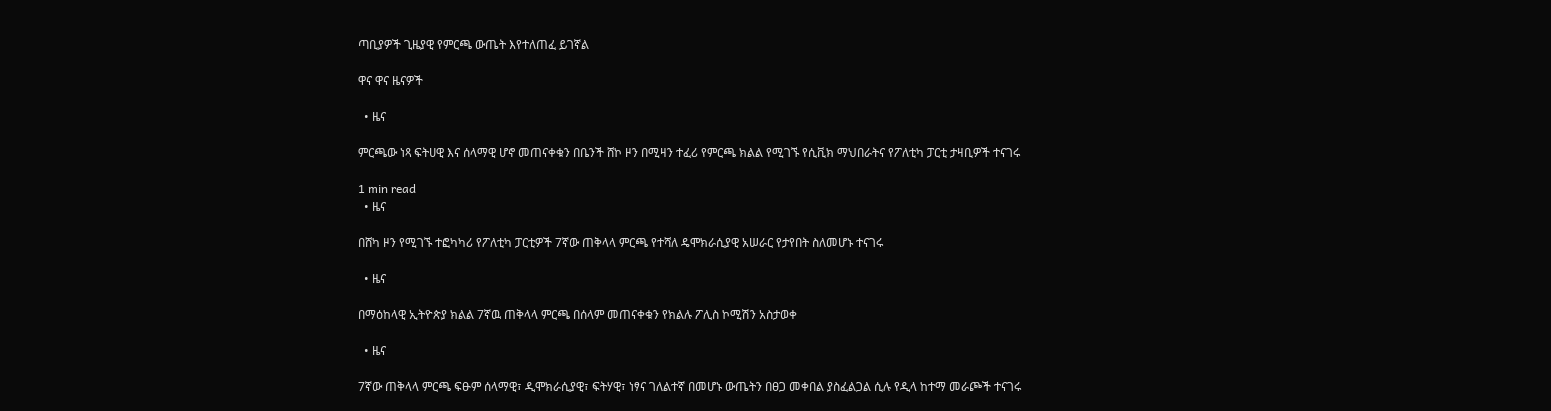ጣቢያዎች ጊዜያዊ የምርጫ ውጤት እየተለጠፈ ይገኛል

ዋና ዋና ዜናዎች

  • ዜና

ምርጫው ነጻ ፍትሀዊ እና ሰላማዊ ሆኖ መጠናቀቁን በቤንች ሸኮ ዞን በሚዛን ተፈሪ የምርጫ ክልል የሚገኙ የሲቪክ ማህበራትና የፖለቲካ ፓርቲ ታዛቢዎች ተናገሩ

1 min read
  • ዜና

በሸካ ዞን የሚገኙ ተፎካካሪ የፖለቲካ ፓርቲዎች 7ኛው ጠቅላላ ምርጫ የተሻለ ዴሞክራሲያዊ አሠራር የታየበት ስለመሆኑ ተናገሩ

  • ዜና

በማዕከላዊ ኢትዮጵያ ክልል 7ኛዉ ጠቅላላ ምርጫ በሰላም መጠናቀቁን የክልሉ ፖሊስ ኮሚሽን አስታወቀ

  • ዜና

7ኛው ጠቅላላ ምርጫ ፍፁም ሰላማዊ፣ ዲሞክራሲያዊ፣ ፍትሃዊ፣ ነፃና ገለልተኛ በመሆኑ ውጤትን በፀጋ መቀበል ያስፈልጋል ሲሉ የዲላ ከተማ መራጮች ተናገሩ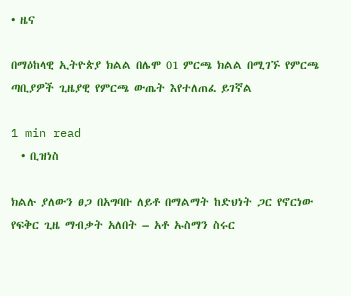• ዜና

በማዕከላዊ ኢትዮጵያ ክልል በሌሞ 01 ምርጫ ክልል በሚገኙ የምርጫ ጣቢያዎች ጊዜያዊ የምርጫ ውጤት እየተለጠፈ ይገኛል

1 min read
  • ቢዝነስ

ክልሉ ያለውን ፀጋ በአግባቡ ለይቶ በማልማት ከድህነት ጋር የኖርነው የፍቅር ጊዜ ማብቃት አለበት – አቶ ኡስማን ስሩር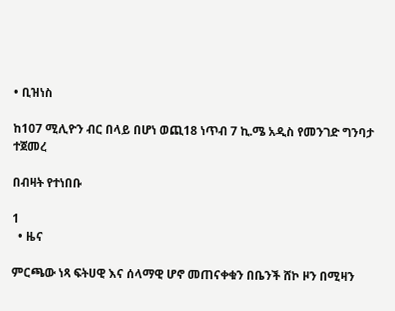• ቢዝነስ

ከ107 ሚሊዮን ብር በላይ በሆነ ወጪ18 ነጥብ 7 ኪ.ሜ አዲስ የመንገድ ግንባታ ተጀመረ

በብዛት የተነበቡ

1
  • ዜና

ምርጫው ነጻ ፍትሀዊ እና ሰላማዊ ሆኖ መጠናቀቁን በቤንች ሸኮ ዞን በሚዛን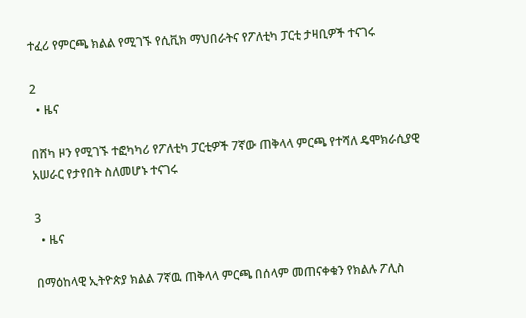ተፈሪ የምርጫ ክልል የሚገኙ የሲቪክ ማህበራትና የፖለቲካ ፓርቲ ታዛቢዎች ተናገሩ

2
  • ዜና

በሸካ ዞን የሚገኙ ተፎካካሪ የፖለቲካ ፓርቲዎች 7ኛው ጠቅላላ ምርጫ የተሻለ ዴሞክራሲያዊ አሠራር የታየበት ስለመሆኑ ተናገሩ

3
  • ዜና

በማዕከላዊ ኢትዮጵያ ክልል 7ኛዉ ጠቅላላ ምርጫ በሰላም መጠናቀቁን የክልሉ ፖሊስ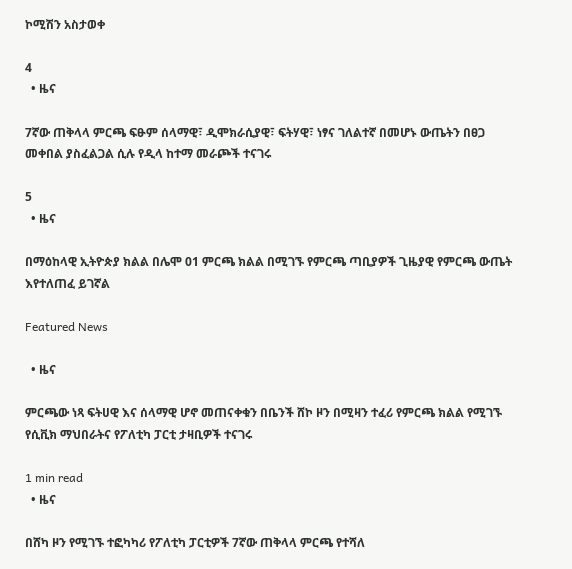ኮሚሽን አስታወቀ

4
  • ዜና

7ኛው ጠቅላላ ምርጫ ፍፁም ሰላማዊ፣ ዲሞክራሲያዊ፣ ፍትሃዊ፣ ነፃና ገለልተኛ በመሆኑ ውጤትን በፀጋ መቀበል ያስፈልጋል ሲሉ የዲላ ከተማ መራጮች ተናገሩ

5
  • ዜና

በማዕከላዊ ኢትዮጵያ ክልል በሌሞ 01 ምርጫ ክልል በሚገኙ የምርጫ ጣቢያዎች ጊዜያዊ የምርጫ ውጤት እየተለጠፈ ይገኛል

Featured News

  • ዜና

ምርጫው ነጻ ፍትሀዊ እና ሰላማዊ ሆኖ መጠናቀቁን በቤንች ሸኮ ዞን በሚዛን ተፈሪ የምርጫ ክልል የሚገኙ የሲቪክ ማህበራትና የፖለቲካ ፓርቲ ታዛቢዎች ተናገሩ

1 min read
  • ዜና

በሸካ ዞን የሚገኙ ተፎካካሪ የፖለቲካ ፓርቲዎች 7ኛው ጠቅላላ ምርጫ የተሻለ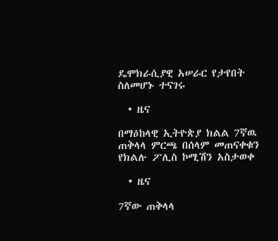ዴሞክራሲያዊ አሠራር የታየበት ስለመሆኑ ተናገሩ

  • ዜና

በማዕከላዊ ኢትዮጵያ ክልል 7ኛዉ ጠቅላላ ምርጫ በሰላም መጠናቀቁን የክልሉ ፖሊስ ኮሚሽን አስታወቀ

  • ዜና

7ኛው ጠቅላላ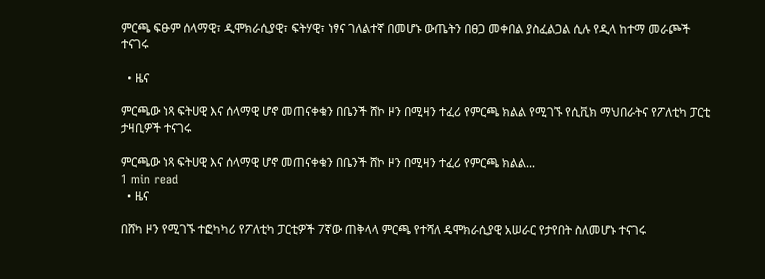ምርጫ ፍፁም ሰላማዊ፣ ዲሞክራሲያዊ፣ ፍትሃዊ፣ ነፃና ገለልተኛ በመሆኑ ውጤትን በፀጋ መቀበል ያስፈልጋል ሲሉ የዲላ ከተማ መራጮች ተናገሩ

  • ዜና

ምርጫው ነጻ ፍትሀዊ እና ሰላማዊ ሆኖ መጠናቀቁን በቤንች ሸኮ ዞን በሚዛን ተፈሪ የምርጫ ክልል የሚገኙ የሲቪክ ማህበራትና የፖለቲካ ፓርቲ ታዛቢዎች ተናገሩ

ምርጫው ነጻ ፍትሀዊ እና ሰላማዊ ሆኖ መጠናቀቁን በቤንች ሸኮ ዞን በሚዛን ተፈሪ የምርጫ ክልል...
1 min read
  • ዜና

በሸካ ዞን የሚገኙ ተፎካካሪ የፖለቲካ ፓርቲዎች 7ኛው ጠቅላላ ምርጫ የተሻለ ዴሞክራሲያዊ አሠራር የታየበት ስለመሆኑ ተናገሩ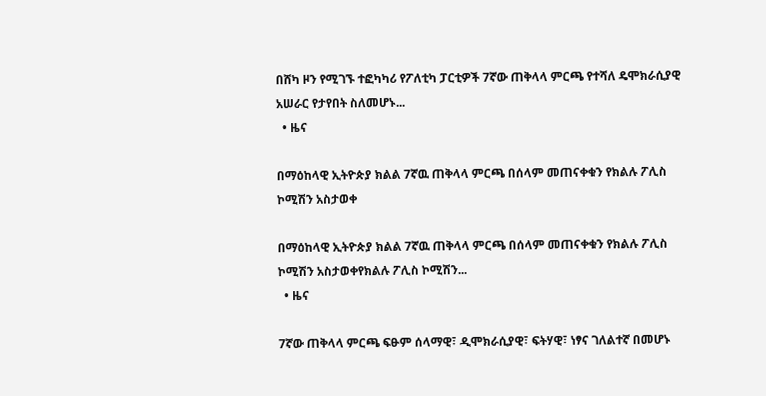በሸካ ዞን የሚገኙ ተፎካካሪ የፖለቲካ ፓርቲዎች 7ኛው ጠቅላላ ምርጫ የተሻለ ዴሞክራሲያዊ አሠራር የታየበት ስለመሆኑ...
  • ዜና

በማዕከላዊ ኢትዮጵያ ክልል 7ኛዉ ጠቅላላ ምርጫ በሰላም መጠናቀቁን የክልሉ ፖሊስ ኮሚሽን አስታወቀ

በማዕከላዊ ኢትዮጵያ ክልል 7ኛዉ ጠቅላላ ምርጫ በሰላም መጠናቀቁን የክልሉ ፖሊስ ኮሚሽን አስታወቀየክልሉ ፖሊስ ኮሚሽን...
  • ዜና

7ኛው ጠቅላላ ምርጫ ፍፁም ሰላማዊ፣ ዲሞክራሲያዊ፣ ፍትሃዊ፣ ነፃና ገለልተኛ በመሆኑ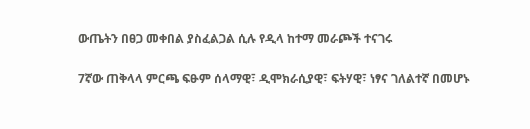ውጤትን በፀጋ መቀበል ያስፈልጋል ሲሉ የዲላ ከተማ መራጮች ተናገሩ

7ኛው ጠቅላላ ምርጫ ፍፁም ሰላማዊ፣ ዲሞክራሲያዊ፣ ፍትሃዊ፣ ነፃና ገለልተኛ በመሆኑ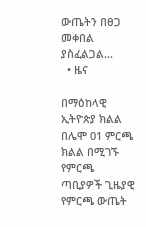ውጤትን በፀጋ መቀበል ያስፈልጋል...
  • ዜና

በማዕከላዊ ኢትዮጵያ ክልል በሌሞ 01 ምርጫ ክልል በሚገኙ የምርጫ ጣቢያዎች ጊዜያዊ የምርጫ ውጤት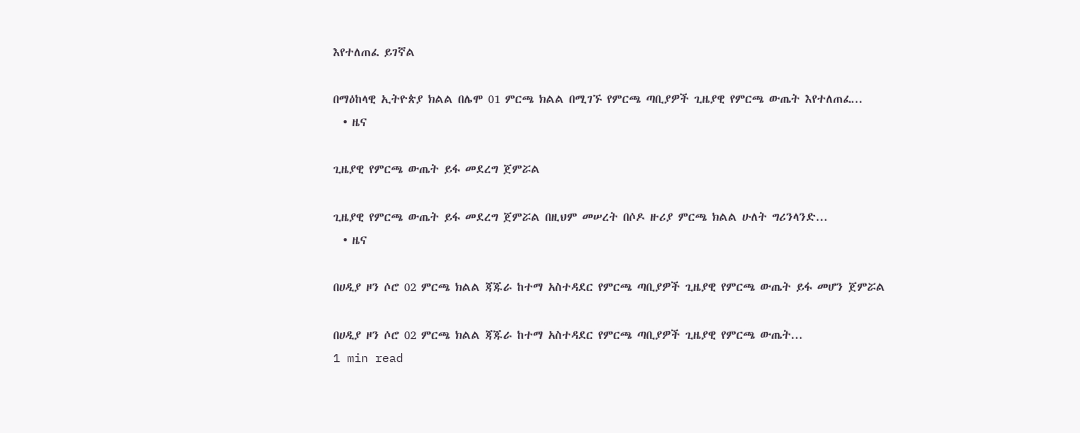እየተለጠፈ ይገኛል

በማዕከላዊ ኢትዮጵያ ክልል በሌሞ 01 ምርጫ ክልል በሚገኙ የምርጫ ጣቢያዎች ጊዜያዊ የምርጫ ውጤት እየተለጠፈ...
  • ዜና

ጊዜያዊ የምርጫ ውጤት ይፋ መደረግ ጀምሯል

ጊዜያዊ የምርጫ ውጤት ይፋ መደረግ ጀምሯል በዚህም መሠረት በሶዶ ዙሪያ ምርጫ ክልል ሁለት ግሪንላንድ...
  • ዜና

በሀዲያ ዞን ሶሮ 02 ምርጫ ክልል ጃጁራ ከተማ አስተዳደር የምርጫ ጣቢያዎች ጊዜያዊ የምርጫ ውጤት ይፋ መሆን ጀምሯል

በሀዲያ ዞን ሶሮ 02 ምርጫ ክልል ጃጁራ ከተማ አስተዳደር የምርጫ ጣቢያዎች ጊዜያዊ የምርጫ ውጤት...
1 min read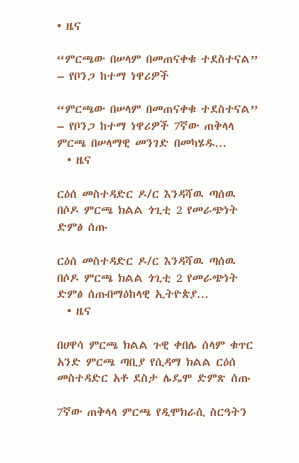• ዜና

“ምርጫው በሠላም በመጠናቀቁ ተደስተናል” – የቦንጋ ከተማ ነዋሪዎች

“ምርጫው በሠላም በመጠናቀቁ ተደስተናል” – የቦንጋ ከተማ ነዋሪዎች 7ኛው ጠቅላላ ምርጫ በሠላማዊ መንገድ በመካሄዱ...
  • ዜና

ርዕሰ መስተዳድር ዶ/ር እንዳሻዉ ጣሰዉ በሶዶ ምርጫ ክልል ጎጊቲ 2 የመራጭነት ድምፅ ሰጡ

ርዕሰ መስተዳድር ዶ/ር እንዳሻዉ ጣሰዉ በሶዶ ምርጫ ክልል ጎጊቲ 2 የመራጭነት ድምፅ ሰጡበማዕከላዊ ኢትዮጵያ...
  • ዜና

በሀዋሳ ምርጫ ክልል ጉዊ ቀበሌ ሰላም ቁጥር አንድ ምርጫ ጣቢያ የሲዳማ ክልል ርዕሰ መስተዳድር አቶ ደስታ ሌዴሞ ድምጽ ሰጡ

7ኛው ጠቅላላ ምርጫ የዲሞክራሲ ስርዓትን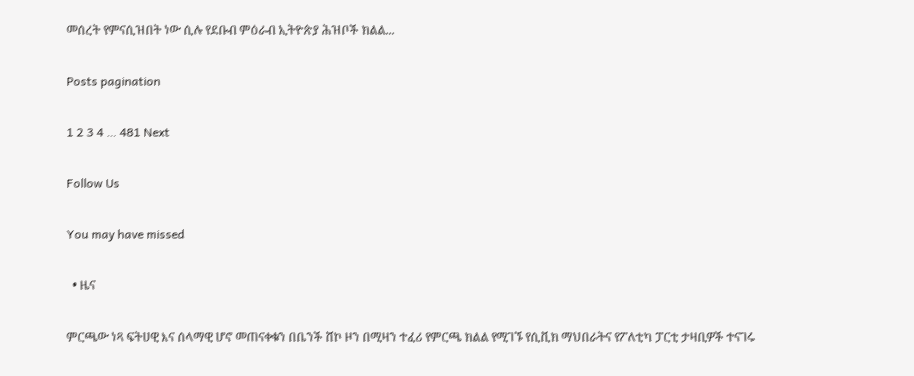መሰረት የምናሲዝበት ነው ሲሉ የደቡብ ምዕራብ ኢትዮጵያ ሕዝቦች ክልል...

Posts pagination

1 2 3 4 … 481 Next

Follow Us

You may have missed

  • ዜና

ምርጫው ነጻ ፍትሀዊ እና ሰላማዊ ሆኖ መጠናቀቁን በቤንች ሸኮ ዞን በሚዛን ተፈሪ የምርጫ ክልል የሚገኙ የሲቪክ ማህበራትና የፖለቲካ ፓርቲ ታዛቢዎች ተናገሩ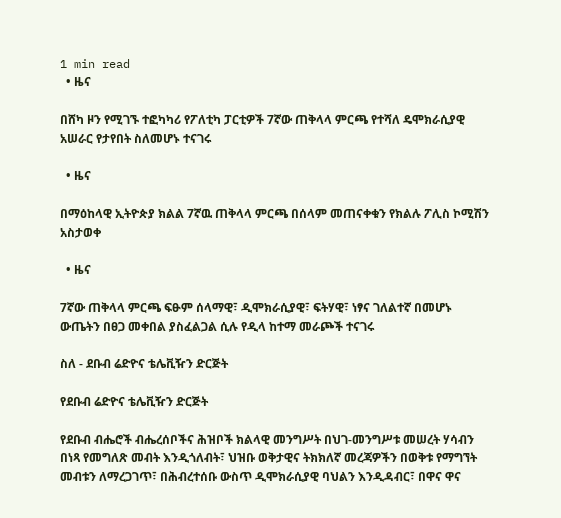1 min read
  • ዜና

በሸካ ዞን የሚገኙ ተፎካካሪ የፖለቲካ ፓርቲዎች 7ኛው ጠቅላላ ምርጫ የተሻለ ዴሞክራሲያዊ አሠራር የታየበት ስለመሆኑ ተናገሩ

  • ዜና

በማዕከላዊ ኢትዮጵያ ክልል 7ኛዉ ጠቅላላ ምርጫ በሰላም መጠናቀቁን የክልሉ ፖሊስ ኮሚሽን አስታወቀ

  • ዜና

7ኛው ጠቅላላ ምርጫ ፍፁም ሰላማዊ፣ ዲሞክራሲያዊ፣ ፍትሃዊ፣ ነፃና ገለልተኛ በመሆኑ ውጤትን በፀጋ መቀበል ያስፈልጋል ሲሉ የዲላ ከተማ መራጮች ተናገሩ

ስለ - ደቡብ ሬድዮና ቴሌቪዥን ድርጅት

የደቡብ ሬድዮና ቴሌቪዥን ድርጅት

የደቡብ ብሔሮች ብሔረሰቦችና ሕዝቦች ክልላዊ መንግሥት በህገ-መንግሥቱ መሠረት ሃሳብን በነጻ የመግለጽ መብት እንዲጎለብት፣ ህዝቡ ወቅታዊና ትክክለኛ መረጃዎችን በወቅቱ የማግኘት መብቱን ለማረጋገጥ፣ በሕብረተሰቡ ውስጥ ዲሞክራሲያዊ ባህልን እንዲዳብር፣ በዋና ዋና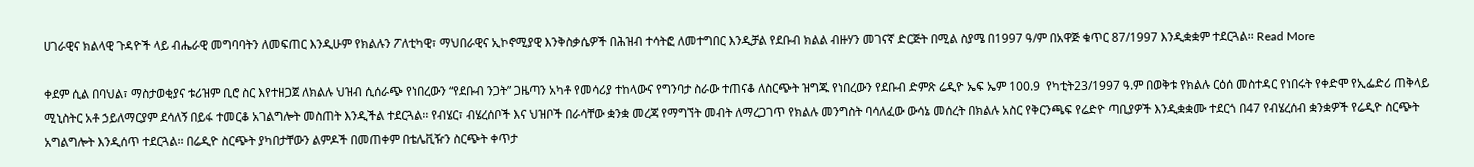ሀገራዊና ክልላዊ ጉዳዮች ላይ ብሔራዊ መግባባትን ለመፍጠር እንዲሁም የክልሉን ፖለቲካዊ፣ ማህበራዊና ኢኮኖሚያዊ እንቅስቃሴዎች በሕዝብ ተሳትፎ ለመተግበር እንዲቻል የደቡብ ክልል ብዙሃን መገናኛ ድርጅት በሚል ስያሜ በ1997 ዓ/ም በአዋጅ ቁጥር 87/1997 እንዲቋቋም ተደርጓል፡፡ Read More

ቀደም ሲል በባህል፣ ማስታወቂያና ቱሪዝም ቢሮ ስር እየተዘጋጀ ለክልሉ ህዝብ ሲሰራጭ የነበረውን “የደቡብ ንጋት” ጋዜጣን አካቶ የመሳሪያ ተከላውና የግንባታ ስራው ተጠናቆ ለስርጭት ዝግጁ የነበረውን የደቡብ ድምጽ ሬዲዮ ኤፍ ኤም 100.9  የካቲት23/1997 ዓ.ም በወቅቱ የክልሉ ርዕሰ መስተዳር የነበሩት የቀድሞ የኢፌድሪ ጠቅላይ ሚኒስትር አቶ ኃይለማርያም ደሳለኝ በይፋ ተመርቆ አገልግሎት መስጠት እንዲችል ተደርጓል፡፡ የብሄር፣ ብሄረሰቦች እና ህዝቦች በራሳቸው ቋንቋ መረጃ የማግኘት መብት ለማረጋገጥ የክልሉ መንግስት ባሳለፈው ውሳኔ መሰረት በክልሉ አስር የቅርንጫፍ የሬድዮ ጣቢያዎች እንዲቋቋሙ ተደርጎ በ47 የብሄረሰብ ቋንቋዎች የሬዲዮ ስርጭት አግልግሎት እንዲሰጥ ተደርጓል፡፡ በሬዲዮ ስርጭት ያካበታቸውን ልምዶች በመጠቀም በቴሌቪዥን ስርጭት ቀጥታ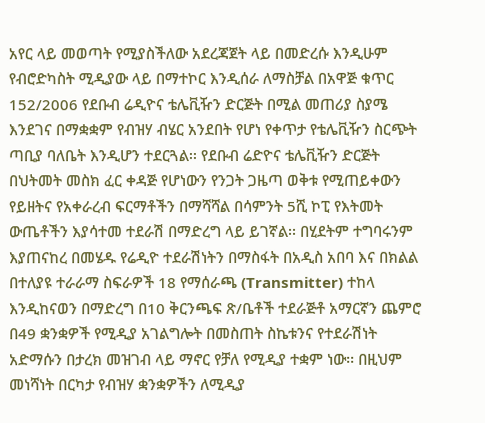አየር ላይ መወጣት የሚያስችለው አደረጃጀት ላይ በመድረሱ እንዲሁም የብሮድካስት ሚዲያው ላይ በማተኮር እንዲሰራ ለማስቻል በአዋጅ ቁጥር 152/2006 የደቡብ ሬዲዮና ቴሌቪዥን ድርጅት በሚል መጠሪያ ስያሜ እንደገና በማቋቋም የብዝሃ ብሄር አንደበት የሆነ የቀጥታ የቴሌቪዥን ስርጭት ጣቢያ ባለቤት እንዲሆን ተደርጓል፡፡ የደቡብ ሬድዮና ቴሌቪዥን ድርጅት በህትመት መስክ ፈር ቀዳጅ የሆነውን የንጋት ጋዜጣ ወቅቱ የሚጠይቀውን የይዘትና የአቀራረብ ፍርማቶችን በማሻሻል በሳምንት 5ሺ ኮፒ የእትመት ውጤቶችን እያሳተመ ተደራሽ በማድረግ ላይ ይገኛል፡፡ በሂደትም ተግባሩንም እያጠናከረ በመሄዱ የሬዲዮ ተደራሽነትን በማስፋት በአዲስ አበባ እና በክልል በተለያዩ ተራራማ ስፍራዎች 18 የማሰራጫ (Transmitter) ተከላ እንዲከናወን በማድረግ በ10 ቅርንጫፍ ጽ/ቤቶች ተደራጅቶ አማርኛን ጨምሮ በ49 ቋንቋዎች የሚዲያ አገልግሎት በመስጠት ስኬቱንና የተደራሽነት አድማሱን በታረክ መዝገብ ላይ ማኖር የቻለ የሚዲያ ተቋም ነው፡፡ በዚህም መነሻነት በርካታ የብዝሃ ቋንቋዎችን ለሚዲያ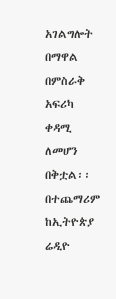አገልግሎት በማዋል በምስራቅ አፍሪካ ቀዳሚ ለመሆን በቅቷል፡፡ በተጨማሪም ከኢትዮጵያ ሬዲዮ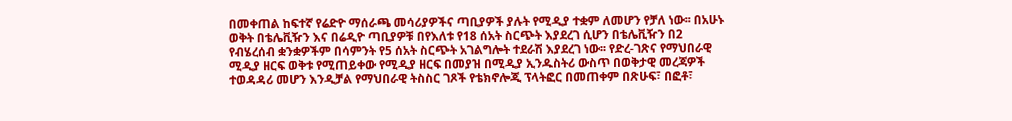በመቀጠል ከፍተኛ የሬድዮ ማሰራጫ መሳሪያዎችና ጣቢያዎች ያሉት የሚዲያ ተቋም ለመሆን የቻለ ነው፡፡ በአሁኑ ወቅት በቴሌቪዥን እና በሬዲዮ ጣቢያዎቹ በየእለቱ የ18 ሰአት ስርጭት እያደረገ ሲሆን በቴሌቪዥን በ2 የብሄረሰብ ቋንቋዎችም በሳምንት የ5 ሰአት ስርጭት አገልግሎት ተደራሽ እያደረገ ነው፡፡ የድረ-ገጽና የማህበራዊ ሚዲያ ዘርፍ ወቅቱ የሚጠይቀው የሚዲያ ዘርፍ በመያዝ በሚዲያ ኢንዱስትሪ ውስጥ በወቅታዊ መረጃዎች ተወዳዳሪ መሆን እንዲቻል የማህበራዊ ትስስር ገጾች የቴክኖሎጂ ፕላትፎር በመጠቀም በጽሁፍ፣ በፎቶ፣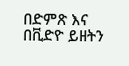በድምጽ እና በቪድዮ ይዘትን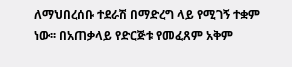ለማህበረሰቡ ተደራሽ በማድረግ ላይ የሚገኝ ተቋም ነው፡፡ በአጠቃላይ የድርጅቱ የመፈጸም አቅም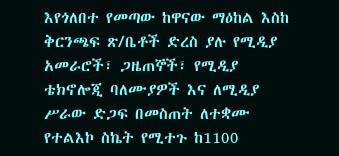እየጎለበተ የመጣው ከዋናው ማዕከል እስከ ቅርንጫፍ ጽ/ቤቶች ድረስ ያሉ የሚዲያ አመራሮች፣ ጋዜጠኞች፣ የሚዲያ ቴክኖሎጂ ባለሙያዎች እና ለሚዲያ ሥራው ድጋፍ በመስጠት ለተቋሙ የተልእኮ ስኬት የሚተጉ ከ1100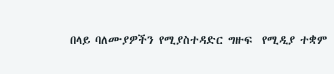በላይ ባለሙያዎችን የሚያስተዳድር ግዙፍ  የሚዲያ ተቋም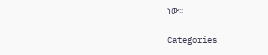ነው፡፡

Categories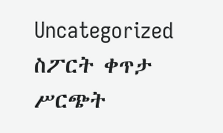Uncategorized ስፖርት ቀጥታ ሥርጭት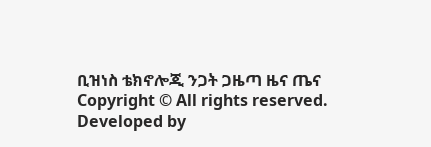ቢዝነስ ቴክኖሎጂ ንጋት ጋዜጣ ዜና ጤና
Copyright © All rights reserved. Developed by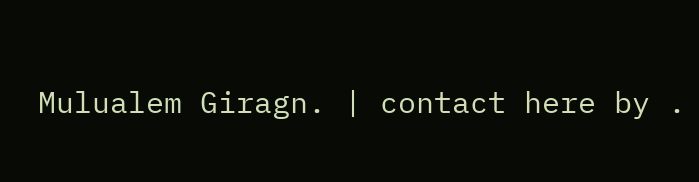Mulualem Giragn. | contact here by .